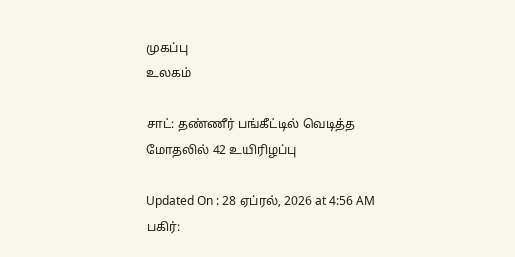முகப்பு
உலகம்

சாட்: தண்ணீர் பங்கீட்டில் வெடித்த மோதலில் 42 உயிரிழப்பு

Updated On : 28 ஏப்ரல், 2026 at 4:56 AM
பகிர்: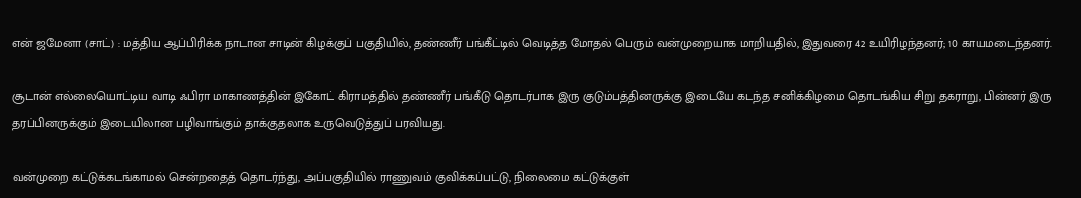என் ஜமேனா (சாட்) : மத்திய ஆப்பிரிக்க நாடான சாடின் கிழக்குப் பகுதியில், தண்ணீர் பங்கீட்டில் வெடித்த மோதல் பெரும் வன்முறையாக மாறியதில், இதுவரை 42 உயிரிழந்தனர்; 10 காயமடைந்தனர்.

சூடான் எல்லையொட்டிய வாடி ஃபிரா மாகாணத்தின் இகோட் கிராமத்தில் தண்ணீர் பங்கீடு தொடர்பாக இரு குடும்பத்தினருக்கு இடையே கடந்த சனிக்கிழமை தொடங்கிய சிறு தகராறு, பின்னர் இரு தரப்பினருக்கும் இடையிலான பழிவாங்கும் தாக்குதலாக உருவெடுத்துப் பரவியது.

வன்முறை கட்டுக்கடங்காமல் சென்றதைத் தொடர்ந்து, அப்பகுதியில் ராணுவம் குவிக்கப்பட்டு, நிலைமை கட்டுக்குள்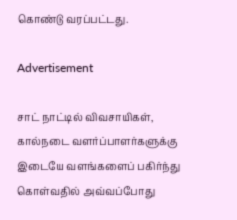கொண்டு வரப்பட்டது.

Advertisement

சாட் நாட்டில் விவசாயிகள், கால்நடை வளர்ப்பாளர்களுக்கு இடையே வளங்களைப் பகிர்ந்து கொள்வதில் அவ்வப்போது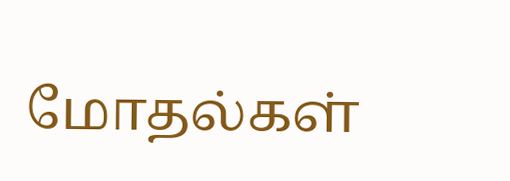மோதல்கள்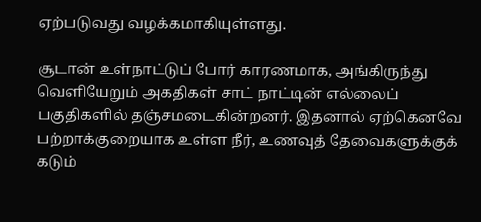ஏற்படுவது வழக்கமாகியுள்ளது.

சூடான் உள்நாட்டுப் போர் காரணமாக, அங்கிருந்து வெளியேறும் அகதிகள் சாட் நாட்டின் எல்லைப் பகுதிகளில் தஞ்சமடைகின்றனர். இதனால் ஏற்கெனவே பற்றாக்குறையாக உள்ள நீர், உணவுத் தேவைகளுக்குக் கடும்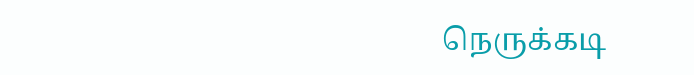நெருக்கடி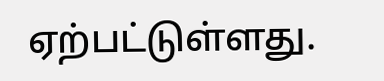ஏற்பட்டுள்ளது.